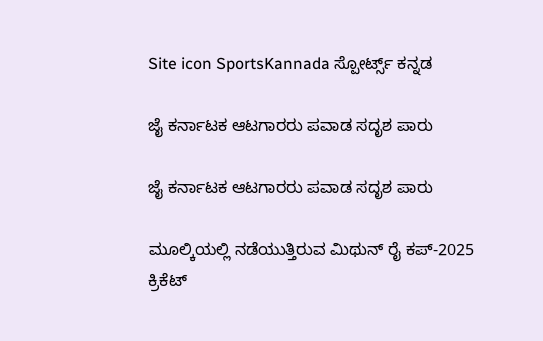Site icon SportsKannada ಸ್ಪೋರ್ಟ್ಸ್ ಕನ್ನಡ

ಜೈ ಕರ್ನಾಟಕ ಆಟಗಾರರು ಪವಾಡ ಸದೃಶ ಪಾರು

ಜೈ ಕರ್ನಾಟಕ ಆಟಗಾರರು ಪವಾಡ ಸದೃಶ ಪಾರು

ಮೂಲ್ಕಿಯಲ್ಲಿ ನಡೆಯುತ್ತಿರುವ ಮಿಥುನ್ ರೈ ಕಪ್-2025 ಕ್ರಿಕೆಟ್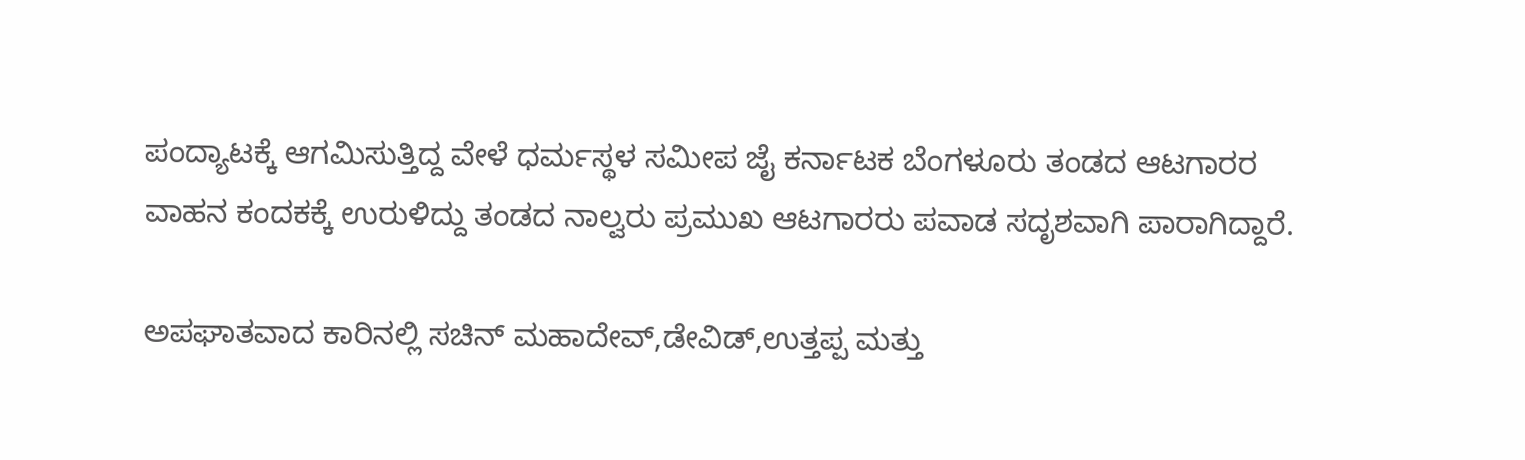ಪಂದ್ಯಾಟಕ್ಕೆ ಆಗಮಿಸುತ್ತಿದ್ದ ವೇಳೆ ಧರ್ಮಸ್ಥಳ ಸಮೀಪ ಜೈ ಕರ್ನಾಟಕ ಬೆಂಗಳೂರು ತಂಡದ ಆಟಗಾರರ ವಾಹನ ಕಂದಕಕ್ಕೆ ಉರುಳಿದ್ದು ತಂಡದ ನಾಲ್ವರು ಪ್ರಮುಖ ಆಟಗಾರರು ಪವಾಡ ಸದೃಶವಾಗಿ ಪಾರಾಗಿದ್ದಾರೆ.

ಅಪಘಾತವಾದ ಕಾರಿನಲ್ಲಿ ಸಚಿನ್ ಮಹಾದೇವ್,ಡೇವಿಡ್,ಉತ್ತಪ್ಪ ಮತ್ತು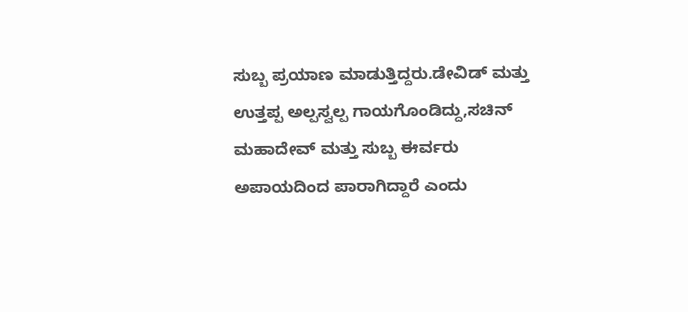ಸುಬ್ಬ ಪ್ರಯಾಣ ಮಾಡುತ್ತಿದ್ದರು.ಡೇವಿಡ್ ಮತ್ತು ಉತ್ತಪ್ಪ ಅಲ್ಪಸ್ವಲ್ಪ ಗಾಯಗೊಂಡಿದ್ದು,ಸಚಿನ್ ಮಹಾದೇವ್ ಮತ್ತು ಸುಬ್ಬ ಈರ್ವರು ಅಪಾಯದಿಂದ ಪಾರಾಗಿದ್ದಾರೆ ಎಂದು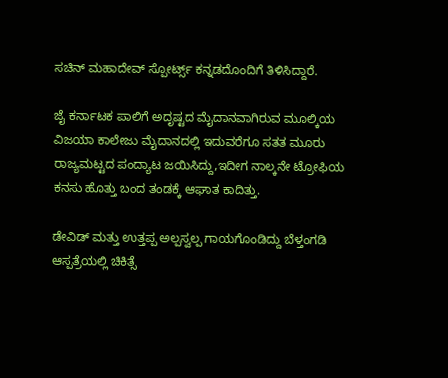ಸಚಿನ್ ಮಹಾದೇವ್ ಸ್ಪೋರ್ಟ್ಸ್ ಕನ್ನಡದೊಂದಿಗೆ ತಿಳಿಸಿದ್ದಾರೆ.

ಜೈ ಕರ್ನಾಟಕ ಪಾಲಿಗೆ ಅದೃಷ್ಟದ ಮೈದಾನವಾಗಿರುವ ಮೂಲ್ಕಿಯ ವಿಜಯಾ ಕಾಲೇಜು ಮೈದಾನದಲ್ಲಿ ಇದುವರೆಗೂ ಸತತ ಮೂರು ರಾಜ್ಯಮಟ್ಟದ ಪಂದ್ಯಾಟ ಜಯಿಸಿದ್ದು,ಇದೀಗ ನಾಲ್ಕನೇ ಟ್ರೋಫಿಯ ಕನಸು ಹೊತ್ತು ಬಂದ ತಂಡಕ್ಕೆ ಆಘಾತ ಕಾದಿತ್ತು.

ಡೇವಿಡ್ ಮತ್ತು ಉತ್ತಪ್ಪ ಅಲ್ಪಸ್ವಲ್ಪ ಗಾಯಗೊಂಡಿದ್ದು ಬೆಳ್ತಂಗಡಿ ಆಸ್ಪತ್ರೆಯಲ್ಲಿ ಚಿಕಿತ್ಸೆ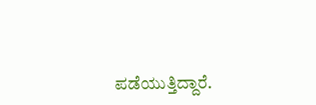ಪಡೆಯುತ್ತಿದ್ದಾರೆ.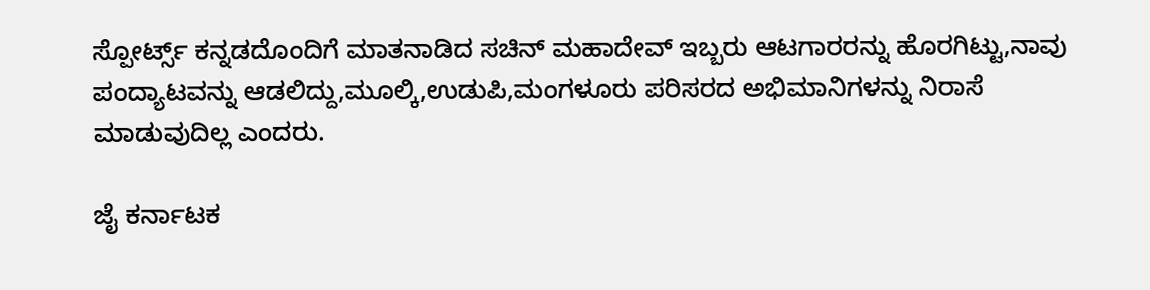ಸ್ಪೋರ್ಟ್ಸ್ ಕನ್ನಡದೊಂದಿಗೆ ಮಾತನಾಡಿದ ಸಚಿನ್ ಮಹಾದೇವ್ ಇಬ್ಬರು ಆಟಗಾರರನ್ನು ಹೊರಗಿಟ್ಟು,ನಾವು ಪಂದ್ಯಾಟವನ್ನು ಆಡಲಿದ್ದು,ಮೂಲ್ಕಿ,ಉಡುಪಿ,ಮಂಗಳೂರು ಪರಿಸರದ ಅಭಿಮಾನಿಗಳನ್ನು ನಿರಾಸೆ ಮಾಡುವುದಿಲ್ಲ ಎಂದರು.

ಜೈ ಕರ್ನಾಟಕ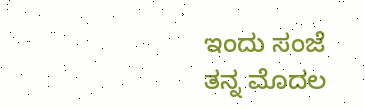ಇಂದು ಸಂಜೆ ತನ್ನ ಮೊದಲ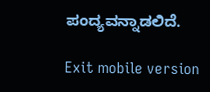ಪಂದ್ಯವನ್ನಾಡಲಿದೆ.

Exit mobile version